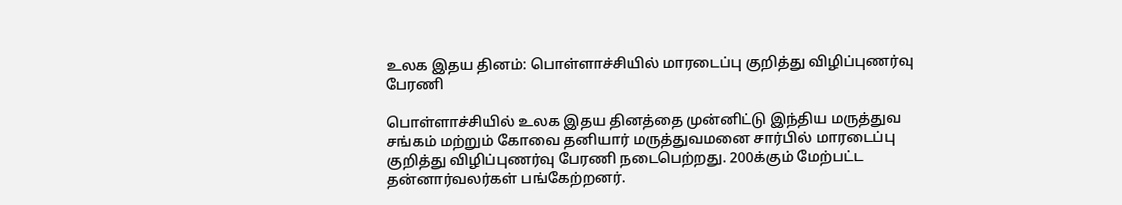உலக இதய தினம்: பொள்ளாச்சியில் மாரடைப்பு குறித்து விழிப்புணர்வு பேரணி

பொள்ளாச்சியில் உலக இதய தினத்தை முன்னிட்டு இந்திய மருத்துவ சங்கம் மற்றும் கோவை தனியார் மருத்துவமனை சார்பில் மாரடைப்பு குறித்து விழிப்புணர்வு பேரணி நடைபெற்றது. 200க்கும் மேற்பட்ட தன்னார்வலர்கள் பங்கேற்றனர்.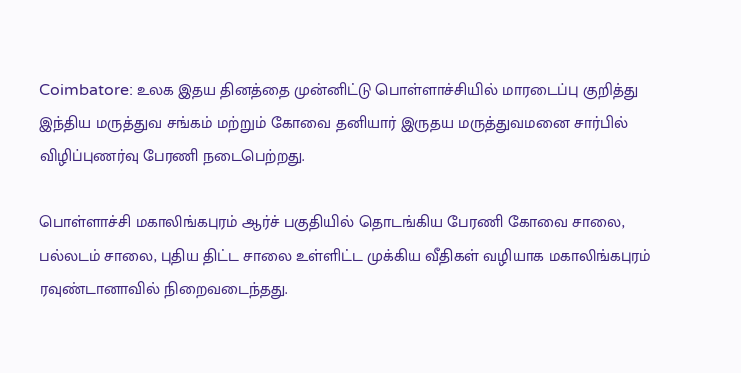Coimbatore: உலக இதய தினத்தை முன்னிட்டு பொள்ளாச்சியில் மாரடைப்பு குறித்து இந்திய மருத்துவ சங்கம் மற்றும் கோவை தனியார் இருதய மருத்துவமனை சார்பில் விழிப்புணர்வு பேரணி நடைபெற்றது.

பொள்ளாச்சி மகாலிங்கபுரம் ஆர்ச் பகுதியில் தொடங்கிய பேரணி கோவை சாலை, பல்லடம் சாலை, புதிய திட்ட சாலை உள்ளிட்ட முக்கிய வீதிகள் வழியாக மகாலிங்கபுரம் ரவுண்டானாவில் நிறைவடைந்தது.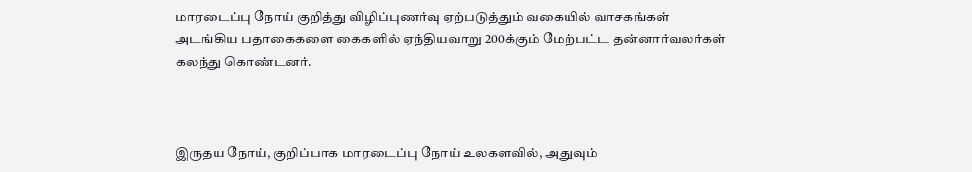மாரடைப்பு நோய் குறித்து விழிப்புணர்வு ஏற்படுத்தும் வகையில் வாசகங்கள் அடங்கிய பதாகைகளை கைகளில் ஏந்தியவாறு 200க்கும் மேற்பட்ட தன்னார்வலர்கள் கலந்து கொண்டனர்.



இருதய நோய், குறிப்பாக மாரடைப்பு நோய் உலகளவில், அதுவும்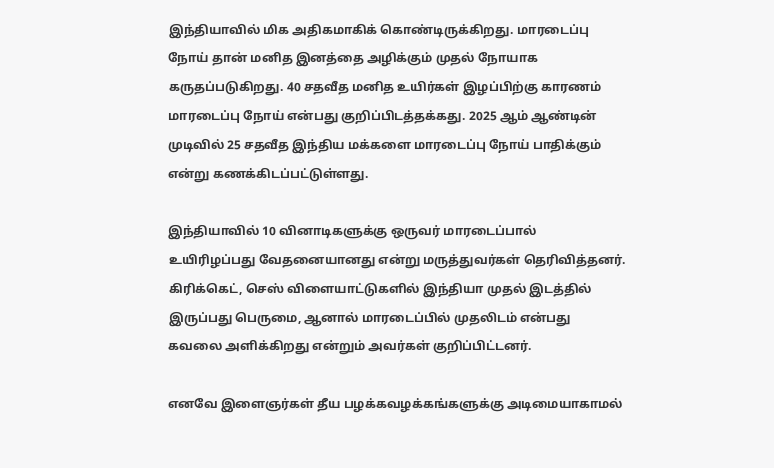இந்தியாவில் மிக அதிகமாகிக் கொண்டிருக்கிறது. மாரடைப்பு நோய் தான் மனித இனத்தை அழிக்கும் முதல் நோயாக கருதப்படுகிறது. 40 சதவீத மனித உயிர்கள் இழப்பிற்கு காரணம் மாரடைப்பு நோய் என்பது குறிப்பிடத்தக்கது. 2025 ஆம் ஆண்டின் முடிவில் 25 சதவீத இந்திய மக்களை மாரடைப்பு நோய் பாதிக்கும் என்று கணக்கிடப்பட்டுள்ளது.

இந்தியாவில் 10 வினாடிகளுக்கு ஒருவர் மாரடைப்பால் உயிரிழப்பது வேதனையானது என்று மருத்துவர்கள் தெரிவித்தனர். கிரிக்கெட், செஸ் விளையாட்டுகளில் இந்தியா முதல் இடத்தில் இருப்பது பெருமை, ஆனால் மாரடைப்பில் முதலிடம் என்பது கவலை அளிக்கிறது என்றும் அவர்கள் குறிப்பிட்டனர்.

எனவே இளைஞர்கள் தீய பழக்கவழக்கங்களுக்கு அடிமையாகாமல்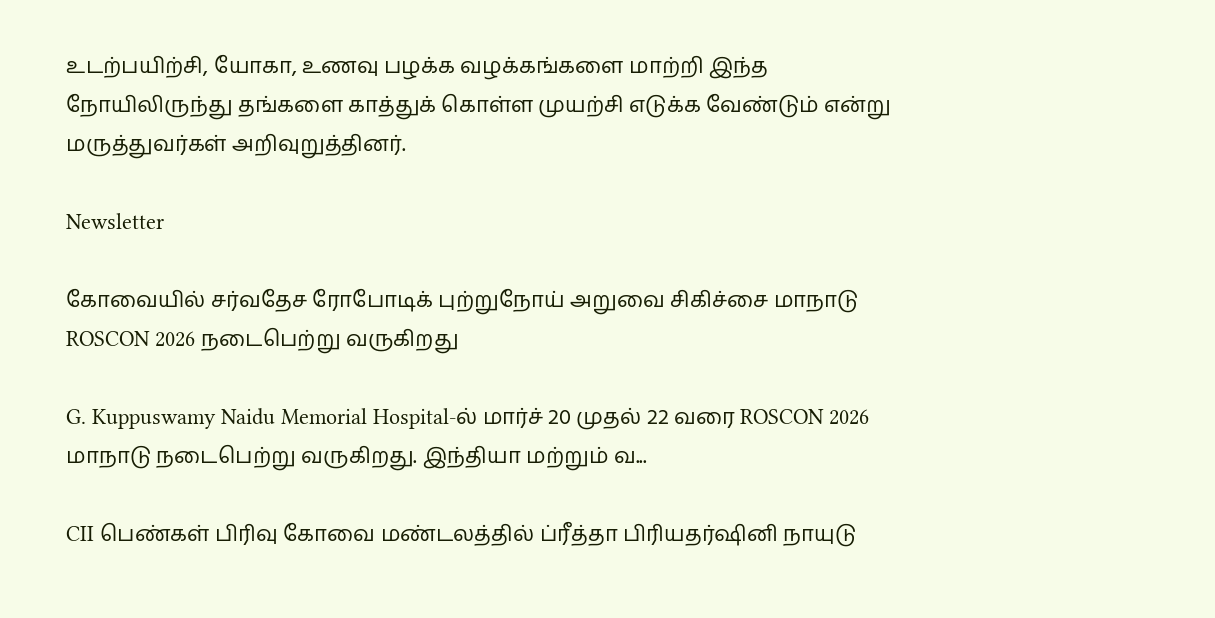உடற்பயிற்சி, யோகா, உணவு பழக்க வழக்கங்களை மாற்றி இந்த நோயிலிருந்து தங்களை காத்துக் கொள்ள முயற்சி எடுக்க வேண்டும் என்று மருத்துவர்கள் அறிவுறுத்தினர்.

Newsletter

கோவையில் சர்வதேச ரோபோடிக் புற்றுநோய் அறுவை சிகிச்சை மாநாடு ROSCON 2026 நடைபெற்று வருகிறது

G. Kuppuswamy Naidu Memorial Hospital-ல் மார்ச் 20 முதல் 22 வரை ROSCON 2026 மாநாடு நடைபெற்று வருகிறது. இந்தியா மற்றும் வ...

CII பெண்கள் பிரிவு கோவை மண்டலத்தில் ப்ரீத்தா பிரியதர்ஷினி நாயுடு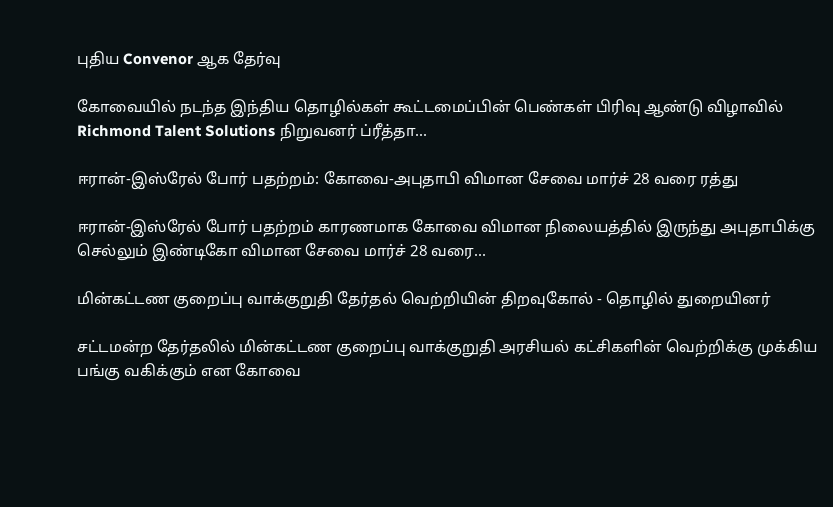புதிய Convenor ஆக தேர்வு

கோவையில் நடந்த இந்திய தொழில்கள் கூட்டமைப்பின் பெண்கள் பிரிவு ஆண்டு விழாவில் Richmond Talent Solutions நிறுவனர் ப்ரீத்தா...

ஈரான்-இஸ்ரேல் போர் பதற்றம்: கோவை-அபுதாபி விமான சேவை மார்ச் 28 வரை ரத்து

ஈரான்-இஸ்ரேல் போர் பதற்றம் காரணமாக கோவை விமான நிலையத்தில் இருந்து அபுதாபிக்கு செல்லும் இண்டிகோ விமான சேவை மார்ச் 28 வரை...

மின்கட்டண குறைப்பு வாக்குறுதி தேர்தல் வெற்றியின் திறவுகோல் - தொழில் துறையினர்

சட்டமன்ற தேர்தலில் மின்கட்டண குறைப்பு வாக்குறுதி அரசியல் கட்சிகளின் வெற்றிக்கு முக்கிய பங்கு வகிக்கும் என கோவை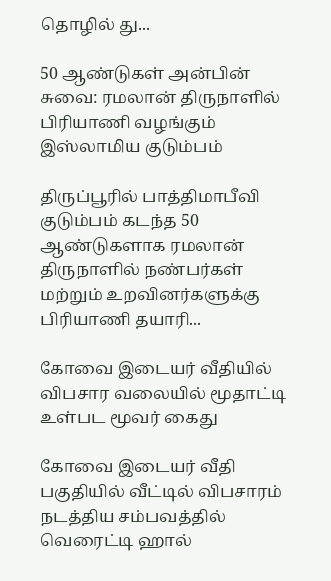தொழில் து...

50 ஆண்டுகள் அன்பின் சுவை: ரமலான் திருநாளில் பிரியாணி வழங்கும் இஸ்லாமிய குடும்பம்

திருப்பூரில் பாத்திமாபீவி குடும்பம் கடந்த 50 ஆண்டுகளாக ரமலான் திருநாளில் நண்பர்கள் மற்றும் உறவினர்களுக்கு பிரியாணி தயாரி...

கோவை இடையர் வீதியில் விபசார வலையில் மூதாட்டி உள்பட மூவர் கைது

கோவை இடையர் வீதி பகுதியில் வீட்டில் விபசாரம் நடத்திய சம்பவத்தில் வெரைட்டி ஹால்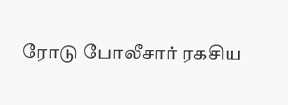ரோடு போலீசார் ரகசிய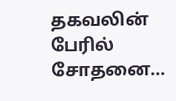தகவலின் பேரில் சோதனை...